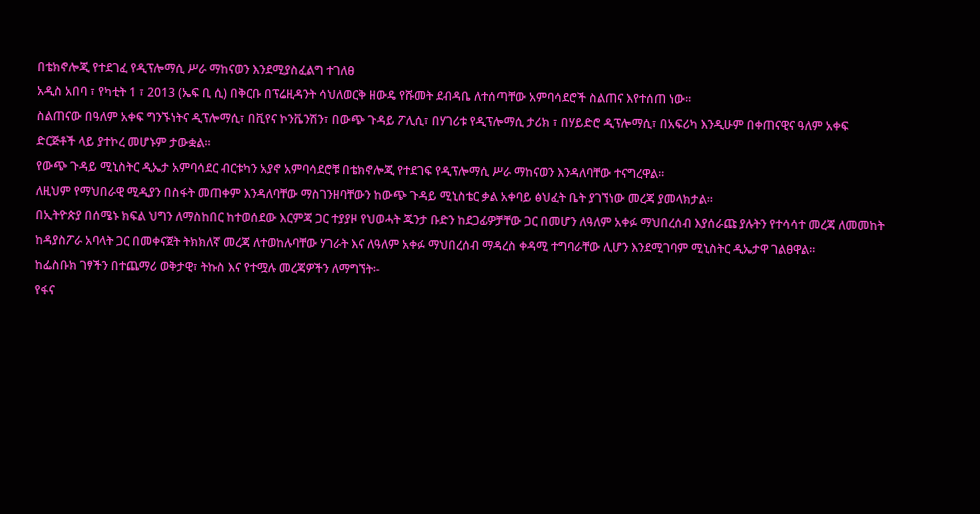በቴክኖሎጂ የተደገፈ የዲፕሎማሲ ሥራ ማከናወን እንደሚያስፈልግ ተገለፀ
አዲስ አበባ ፣ የካቲት 1 ፣ 2013 (ኤፍ ቢ ሲ) በቅርቡ በፕሬዚዳንት ሳህለወርቅ ዘውዴ የሹመት ደብዳቤ ለተሰጣቸው አምባሳደሮች ስልጠና እየተሰጠ ነው።
ስልጠናው በዓለም አቀፍ ግንኙነትና ዲፕሎማሲ፣ በቪየና ኮንቬንሽን፣ በውጭ ጉዳይ ፖሊሲ፣ በሃገሪቱ የዲፕሎማሲ ታሪክ ፣ በሃይድሮ ዲፕሎማሲ፣ በአፍሪካ እንዲሁም በቀጠናዊና ዓለም አቀፍ ድርጅቶች ላይ ያተኮረ መሆኑም ታውቋል፡፡
የውጭ ጉዳይ ሚኒስትር ዲኤታ አምባሳደር ብርቱካን አያኖ አምባሳደሮቹ በቴክኖሎጂ የተደገፍ የዲፕሎማሲ ሥራ ማከናወን እንዳለባቸው ተናግረዋል፡፡
ለዚህም የማህበራዊ ሚዲያን በስፋት መጠቀም እንዳለባቸው ማስገንዘባቸውን ከውጭ ጉዳይ ሚኒስቴር ቃል አቀባይ ፅህፈት ቤት ያገኘነው መረጃ ያመላክታል፡፡
በኢትዮጵያ በሰሜኑ ክፍል ህግን ለማስከበር ከተወሰደው እርምጃ ጋር ተያያዞ የህወሓት ጁንታ ቡድን ከደጋፊዎቻቸው ጋር በመሆን ለዓለም አቀፉ ማህበረሰብ እያሰራጩ ያሉትን የተሳሳተ መረጃ ለመመከት ከዳያስፖራ አባላት ጋር በመቀናጀት ትክክለኛ መረጃ ለተወከሉባቸው ሃገራት እና ለዓለም አቀፉ ማህበረሰብ ማዳረስ ቀዳሚ ተግባራቸው ሊሆን እንደሚገባም ሚኒስትር ዲኤታዋ ገልፀዋል፡፡
ከፌስቡክ ገፃችን በተጨማሪ ወቅታዊ፣ ትኩስ እና የተሟሉ መረጃዎችን ለማግኘት፡-
የፋና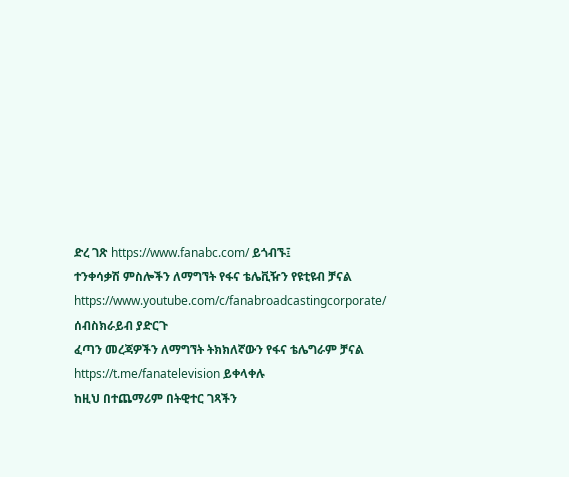ድረ ገጽ https://www.fanabc.com/ ይጎብኙ፤
ተንቀሳቃሽ ምስሎችን ለማግኘት የፋና ቴሌቪዥን የዩቲዩብ ቻናል https://www.youtube.com/c/fanabroadcastingcorporate/ ሰብስክራይብ ያድርጉ
ፈጣን መረጃዎችን ለማግኘት ትክክለኛውን የፋና ቴሌግራም ቻናል https://t.me/fanatelevision ይቀላቀሉ
ከዚህ በተጨማሪም በትዊተር ገጻችን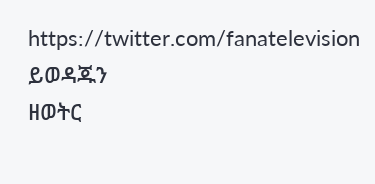https://twitter.com/fanatelevision ይወዳጁን
ዘወትር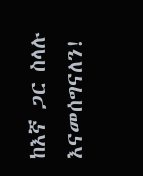ከእኛ ጋር ስላሉ እናመሰግናለን!